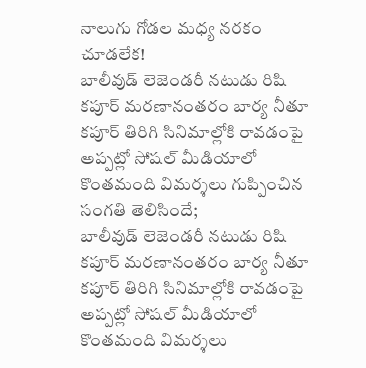నాలుగు గోడల మధ్య నరకం చూడలేక!
బాలీవుడ్ లెజెండరీ నటుడు రిషి కపూర్ మరణానంతరం బార్య నీతూ కపూర్ తిరిగి సినిమాల్లోకి రావడంపై అప్పట్లో సోషల్ మీడియాలో కొంతమంది విమర్శలు గుప్పించిన సంగతి తెలిసిందే;
బాలీవుడ్ లెజెండరీ నటుడు రిషి కపూర్ మరణానంతరం బార్య నీతూ కపూర్ తిరిగి సినిమాల్లోకి రావడంపై అప్పట్లో సోషల్ మీడియాలో కొంతమంది విమర్శలు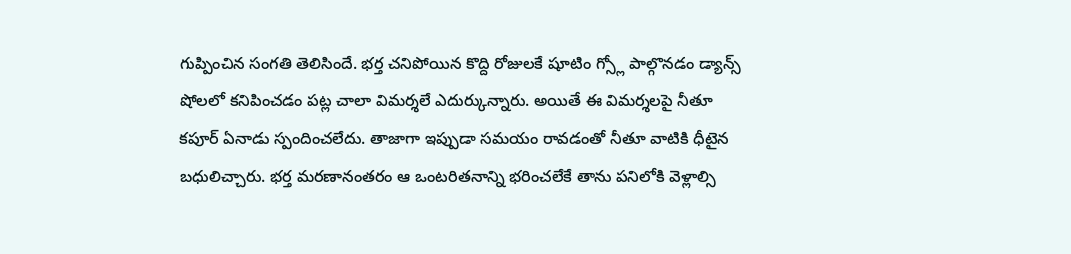గుప్పించిన సంగతి తెలిసిందే. భర్త చనిపోయిన కొద్ది రోజులకే షూటిం గ్స్లో పాల్గొనడం డ్యాన్స్ షోలలో కనిపించడం పట్ల చాలా విమర్శలే ఎదుర్కున్నారు. అయితే ఈ విమర్శలపై నీతూ కపూర్ ఏనాడు స్పందించలేదు. తాజాగా ఇప్పుడా సమయం రావడంతో నీతూ వాటికి ధీటైన బధులిచ్చారు. భర్త మరణానంతరం ఆ ఒంటరితనాన్ని భరించలేకే తాను పనిలోకి వెళ్లాల్సి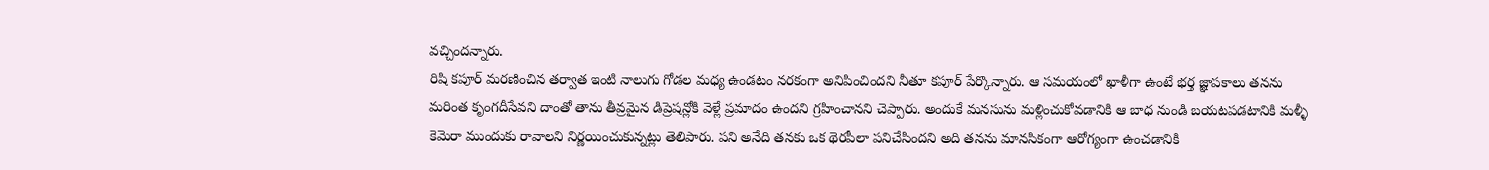వచ్చిందన్నారు.
రిషి కపూర్ మరణించిన తర్వాత ఇంటి నాలుగు గోడల మధ్య ఉండటం నరకంగా అనిపించిందని నీతూ కపూర్ పేర్కొన్నారు. ఆ సమయంలో ఖాళీగా ఉంటే భర్త జ్ఞాపకాలు తనను మరింత కృంగదీసేవని దాంతో తాను తీవ్రమైన డిప్రెషన్లోకి వెళ్లే ప్రమాదం ఉందని గ్రహించానని చెప్పారు. అందుకే మనసును మళ్లించుకోవడానికి ఆ బాధ నుండి బయటపడటానికి మళ్ళీ కెమెరా ముందుకు రావాలని నిర్ణయించుకున్నట్లు తెలిపారు. పని అనేది తనకు ఒక థెరపీలా పనిచేసిందని అది తనను మానసికంగా ఆరోగ్యంగా ఉంచడానికి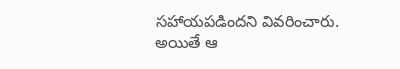సహాయపడిందని వివరించారు.
అయితే ఆ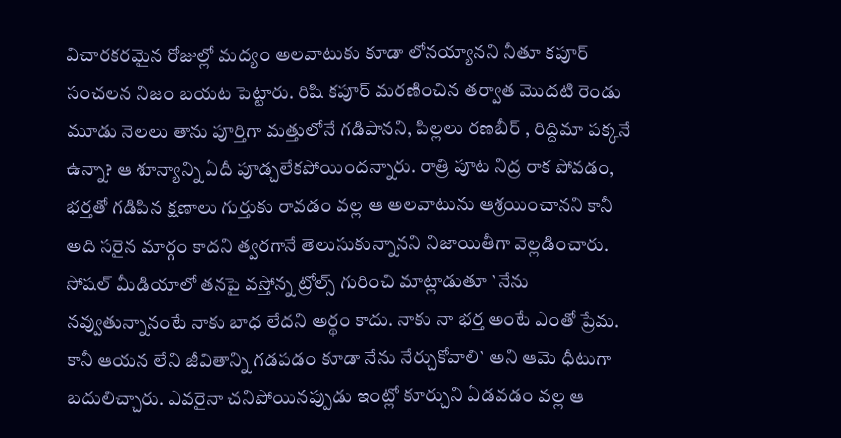విచారకరమైన రోజుల్లో మద్యం అలవాటుకు కూడా లోనయ్యానని నీతూ కపూర్ సంచలన నిజం బయట పెట్టారు. రిషి కపూర్ మరణించిన తర్వాత మొదటి రెండు మూడు నెలలు తాను పూర్తిగా మత్తులోనే గడిపానని, పిల్లలు రణబీర్ , రిద్దిమా పక్కనే ఉన్నా? ఆ శూన్యాన్ని ఏదీ పూడ్చలేకపోయిందన్నారు. రాత్రి పూట నిద్ర రాక పోవడం, భర్తతో గడిపిన క్షణాలు గుర్తుకు రావడం వల్ల ఆ అలవాటును ఆశ్రయించానని కానీ అది సరైన మార్గం కాదని త్వరగానే తెలుసుకున్నానని నిజాయితీగా వెల్లడించారు.
సోషల్ మీడియాలో తనపై వస్తోన్న ట్రోల్స్ గురించి మాట్లాడుతూ `నేను నవ్వుతున్నానంటే నాకు బాధ లేదని అర్థం కాదు. నాకు నా భర్త అంటే ఎంతో ప్రేమ. కానీ ఆయన లేని జీవితాన్ని గడపడం కూడా నేను నేర్చుకోవాలి` అని ఆమె ధీటుగా బదులిచ్చారు. ఎవరైనా చనిపోయినప్పుడు ఇంట్లో కూర్చుని ఏడవడం వల్ల ఆ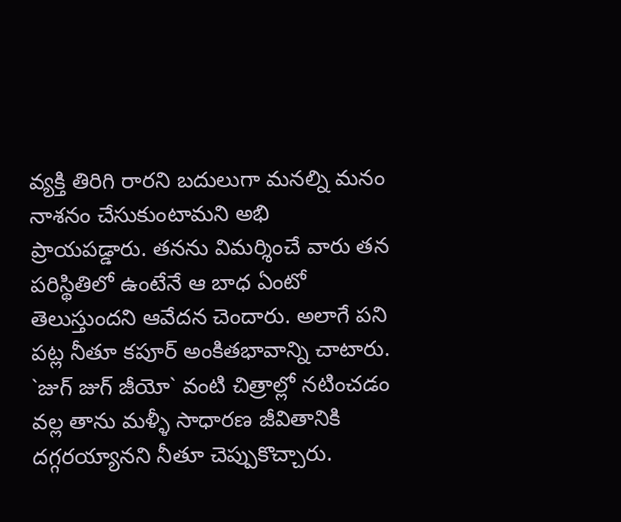వ్యక్తి తిరిగి రారని బదులుగా మనల్ని మనం నాశనం చేసుకుంటామని అభి ప్రాయపడ్డారు. తనను విమర్శించే వారు తన పరిస్థితిలో ఉంటేనే ఆ బాధ ఏంటో తెలుస్తుందని ఆవేదన చెందారు. అలాగే పని పట్ల నీతూ కపూర్ అంకితభావాన్ని చాటారు.
`జుగ్ జుగ్ జీయో` వంటి చిత్రాల్లో నటించడం వల్ల తాను మళ్ళీ సాధారణ జీవితానికి దగ్గరయ్యానని నీతూ చెప్పుకొచ్చారు.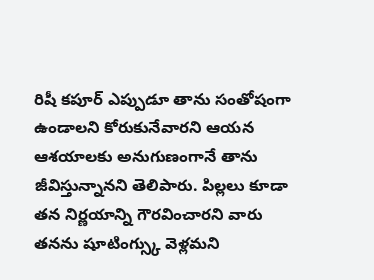రిషీ కపూర్ ఎప్పుడూ తాను సంతోషంగా ఉండాలని కోరుకునేవారని ఆయన ఆశయాలకు అనుగుణంగానే తాను జీవిస్తున్నానని తెలిపారు. పిల్లలు కూడా తన నిర్ణయాన్ని గౌరవించారని వారు తనను షూటింగ్స్కు వెళ్లమని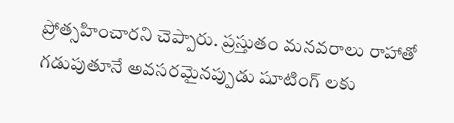ప్రోత్సహించారని చెప్పారు. ప్రస్తుతం మనవరాలు రాహాతో గడుపుతూనే అవసరమైనప్పుడు షూటింగ్ లకు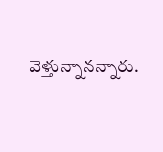వెళ్తున్నానన్నారు.